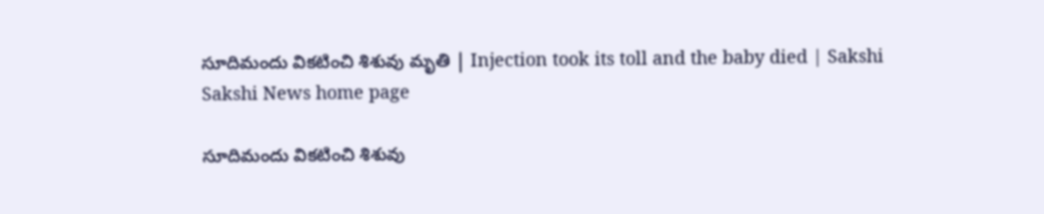సూదిమందు వికటించి శిశువు మృతి | Injection took its toll and the baby died | Sakshi
Sakshi News home page

సూదిమందు వికటించి శిశువు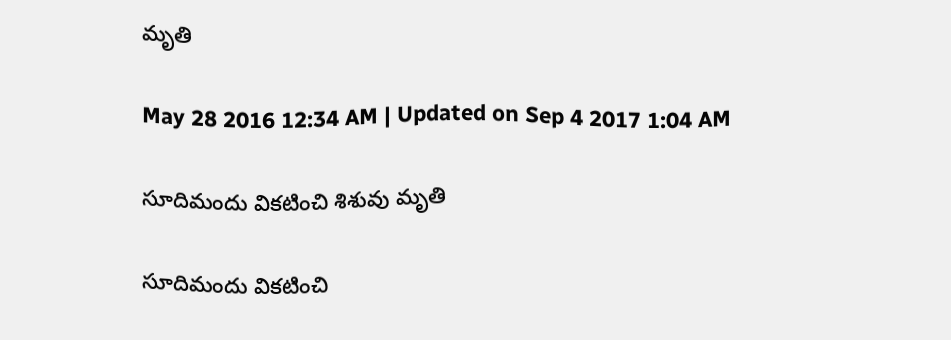మృతి

May 28 2016 12:34 AM | Updated on Sep 4 2017 1:04 AM

సూదిమందు వికటించి శిశువు మృతి

సూదిమందు వికటించి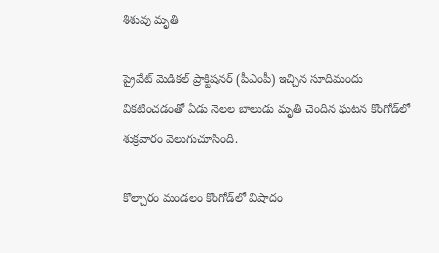శిశువు మృతి

ప్రైవేట్ మెడికల్ ప్రాక్టిషనర్ (పీఎంపీ) ఇచ్చిన సూదిమందు వికటించడంతో ఏడు నెలల బాలుడు మృతి చెందిన ఘటన కొంగోడ్‌లో శుక్రవారం వెలుగుచూసింది.

కొల్చారం మండలం కొంగోడ్‌లో విషాదం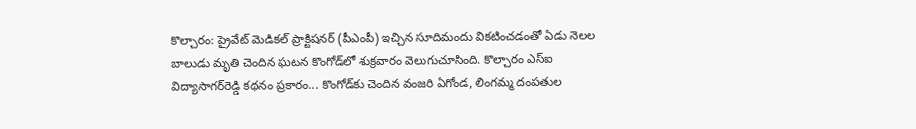కొల్చారం: ప్రైవేట్ మెడికల్ ప్రాక్టిషనర్ (పీఎంపీ) ఇచ్చిన సూదిమందు వికటించడంతో ఏడు నెలల బాలుడు మృతి చెందిన ఘటన కొంగోడ్‌లో శుక్రవారం వెలుగుచూసింది. కొల్చారం ఎస్‌ఐ విద్యాసాగర్‌రెడ్డి కథనం ప్రకారం... కొంగోడ్‌కు చెందిన వంజరి ఏగోండ, లింగమ్మ దంపతుల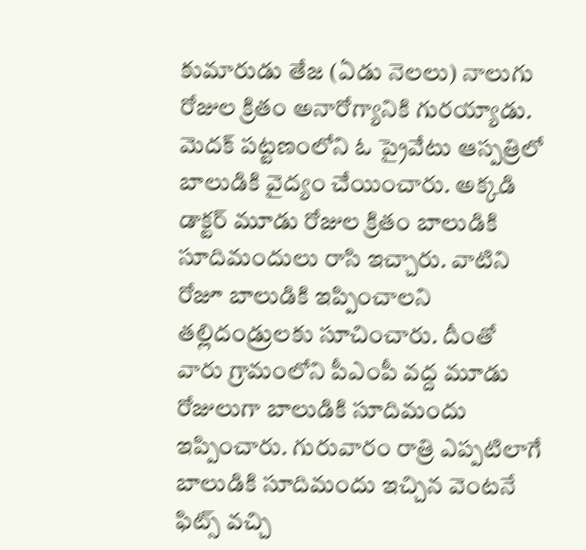కుమారుడు తేజ (ఏడు నెలలు) నాలుగు రోజుల క్రితం అనారోగ్యానికి గురయ్యాడు. మెదక్ పట్టణంలోని ఓ ప్రైవేటు ఆస్పత్రిలో బాలుడికి వైద్యం చేయించారు. అక్కడి డాక్టర్ మూడు రోజుల క్రితం బాలుడికి  సూదిమందులు రాసి ఇచ్చారు. వాటిని రోజూ బాలుడికి ఇప్పించాలని తల్లిదండ్రులకు సూచించారు. దీంతో వారు గ్రామంలోని పీఎంపీ వద్ద మూడు రోజులుగా బాలుడికి సూదిమందు ఇప్పించారు. గురువారం రాత్రి ఎప్పటిలాగే బాలుడికి సూదిమందు ఇచ్చిన వెంటనే ఫిట్స్ వచ్చి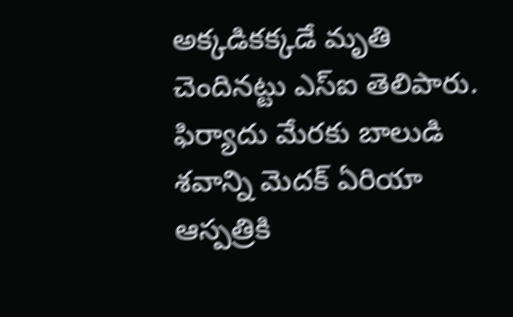అక్కడికక్కడే మృతి చెందినట్టు ఎస్‌ఐ తెలిపారు.  ఫిర్యాదు మేరకు బాలుడి శవాన్ని మెదక్ ఏరియా ఆస్పత్రికి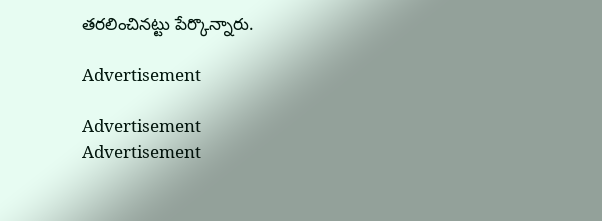తరలించినట్టు పేర్కొన్నారు.

Advertisement

Advertisement
Advertisement